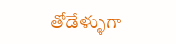తోడేళ్ళుగా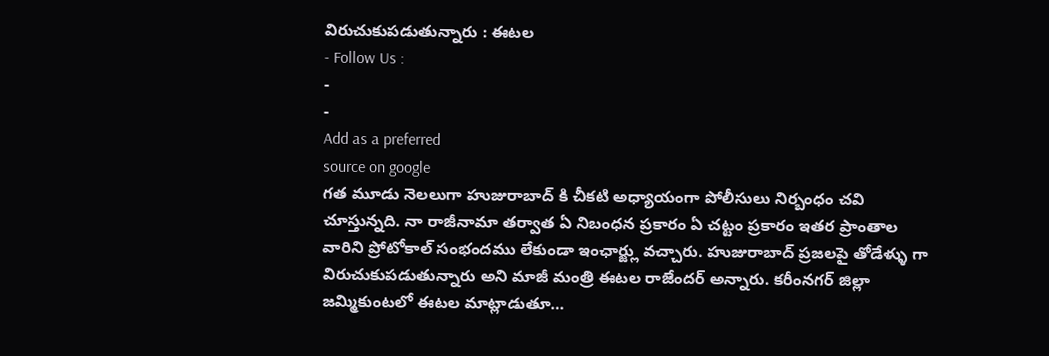విరుచుకుపడుతున్నారు : ఈటల
- Follow Us :
-
-
Add as a preferred
source on google
గత మూడు నెలలుగా హుజురాబాద్ కి చీకటి అధ్యాయంగా పోలీసులు నిర్బంధం చవి చూస్తున్నది. నా రాజీనామా తర్వాత ఏ నిబంధన ప్రకారం ఏ చట్టం ప్రకారం ఇతర ప్రాంతాల వారిని ప్రోటోకాల్ సంభందము లేకుండా ఇంఛార్జ్లు వచ్చారు. హుజురాబాద్ ప్రజలపై తోడేళ్ళు గా విరుచుకుపడుతున్నారు అని మాజీ మంత్రి ఈటల రాజేందర్ అన్నారు. కరీంనగర్ జిల్లా జమ్మికుంటలో ఈటల మాట్లాడుతూ…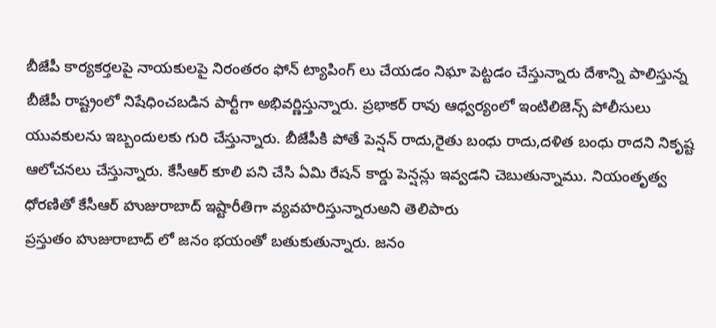బీజేపీ కార్యకర్తలపై నాయకులపై నిరంతరం ఫోన్ ట్యాపింగ్ లు చేయడం నిఘా పెట్టడం చేస్తున్నారు దేశాన్ని పాలిస్తున్న బీజేపీ రాష్ట్రంలో నిషేధించబడిన పార్టీగా అభివర్ణిస్తున్నారు. ప్రభాకర్ రావు ఆధ్వర్యంలో ఇంటిలిజెన్స్ పోలీసులు యువకులను ఇబ్బందులకు గురి చేస్తున్నారు. బీజేపీకి పోతే పెన్షన్ రాదు,రైతు బంధు రాదు,దళిత బంధు రాదని నికృష్ట ఆలోచనలు చేస్తున్నారు. కేసీఆర్ కూలి పని చేసి ఏమి రేషన్ కార్డు పెన్షన్లు ఇవ్వడని చెబుతున్నాము. నియంతృత్వ ధోరణితో కేసీఆర్ హుజురాబాద్ ఇష్టారీతిగా వ్యవహరిస్తున్నారుఅని తెలిపారు
ప్రస్తుతం హుజురాబాద్ లో జనం భయంతో బతుకుతున్నారు. జనం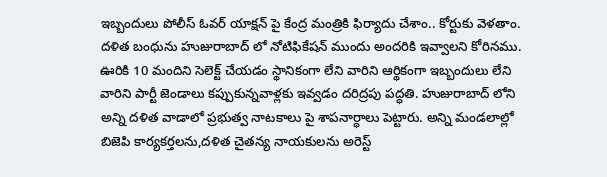ఇబ్బందులు పోలీస్ ఓవర్ యాక్షన్ పై కేంద్ర మంత్రికి ఫిర్యాదు చేశాం.. కోర్టుకు వెళతాం. దళిత బంధును హుజురాబాద్ లో నోటిఫికేషన్ ముందు అందరికి ఇవ్వాలని కోరినము. ఊరికి 10 మందిని సెలెక్ట్ చేయడం స్థానికంగా లేని వారిని ఆర్థికంగా ఇబ్బందులు లేని వారిని పార్టీ జెండాలు కప్పుకున్నవాళ్లకు ఇవ్వడం దరిద్రపు పద్ధతి. హుజురాబాద్ లోని అన్ని దళిత వాడాలో ప్రభుత్వ నాటకాలు పై శాపనార్ధాలు పెట్టారు. అన్ని మండలాల్లో బిజెపి కార్యకర్తలను,దళిత చైతన్య నాయకులను అరెస్ట్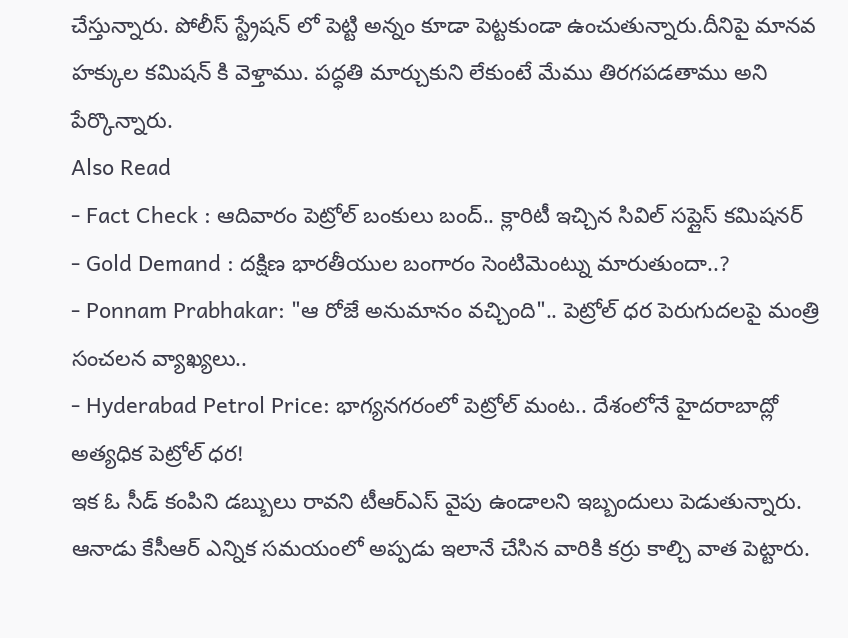చేస్తున్నారు. పోలీస్ స్ట్రేషన్ లో పెట్టి అన్నం కూడా పెట్టకుండా ఉంచుతున్నారు.దీనిపై మానవ హక్కుల కమిషన్ కి వెళ్తాము. పద్ధతి మార్చుకుని లేకుంటే మేము తిరగపడతాము అని పేర్కొన్నారు.
Also Read
- Fact Check : ఆదివారం పెట్రోల్ బంకులు బంద్.. క్లారిటీ ఇచ్చిన సివిల్ సప్లైస్ కమిషనర్
- Gold Demand : దక్షిణ భారతీయుల బంగారం సెంటిమెంట్ను మారుతుందా..?
- Ponnam Prabhakar: "ఆ రోజే అనుమానం వచ్చింది".. పెట్రోల్ ధర పెరుగుదలపై మంత్రి సంచలన వ్యాఖ్యలు..
- Hyderabad Petrol Price: భాగ్యనగరంలో పెట్రోల్ మంట.. దేశంలోనే హైదరాబాద్లో అత్యధిక పెట్రోల్ ధర!
ఇక ఓ సీడ్ కంపిని డబ్బులు రావని టీఆర్ఎస్ వైపు ఉండాలని ఇబ్బందులు పెడుతున్నారు. ఆనాడు కేసీఆర్ ఎన్నిక సమయంలో అప్పడు ఇలానే చేసిన వారికి కర్రు కాల్చి వాత పెట్టారు.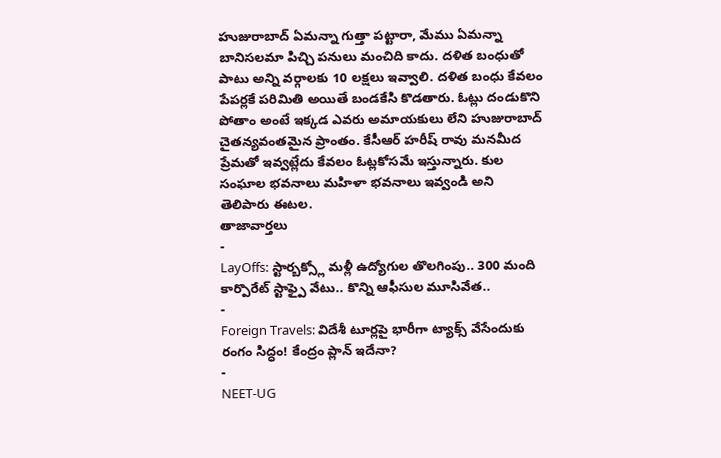హుజురాబాద్ ఏమన్నా గుత్తా పట్టారా, మేము ఏమన్నా బానిసలమా పిచ్చి పనులు మంచిది కాదు. దళిత బంధుతో పాటు అన్ని వర్గాలకు 10 లక్షలు ఇవ్వాలి. దళిత బంధు కేవలం పేపర్లకే పరిమితి అయితే బండకేసి కొడతారు. ఓట్లు దండుకొని పోతాం అంటే ఇక్కడ ఎవరు అమాయకులు లేని హుజురాబాద్ చైతన్యవంతమైన ప్రాంతం. కేసీఆర్ హరీష్ రావు మనమీద ప్రేమతో ఇవ్వట్లేదు కేవలం ఓట్లకోసమే ఇస్తున్నారు. కుల సంఘాల భవనాలు మహిళా భవనాలు ఇవ్వండి అని తెలిపారు ఈటల.
తాజావార్తలు
-
LayOffs: స్టార్బక్స్లో మళ్లీ ఉద్యోగుల తొలగింపు.. 300 మంది కార్పొరేట్ స్టాఫ్పై వేటు.. కొన్ని ఆఫీసుల మూసివేత..
-
Foreign Travels: విదేశీ టూర్లపై భారీగా ట్యాక్స్ వేసేందుకు రంగం సిద్ధం! కేంద్రం ప్లాన్ ఇదేనా?
-
NEET-UG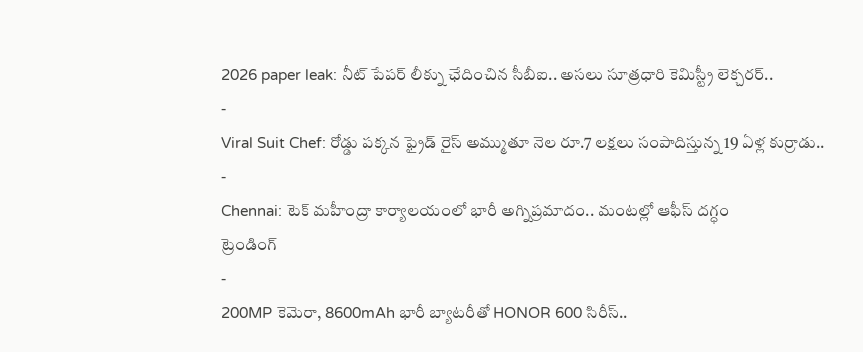2026 paper leak: నీట్ పేపర్ లీక్ను ఛేదించిన సీబీఐ.. అసలు సూత్రధారి కెమిస్ట్రీ లెక్చరర్..
-
Viral Suit Chef: రోడ్డు పక్కన ఫ్రైడ్ రైస్ అమ్ముతూ నెల రూ.7 లక్షలు సంపాదిస్తున్న 19 ఏళ్ల కుర్రాడు..
-
Chennai: టెక్ మహీంద్రా కార్యాలయంలో భారీ అగ్నిప్రమాదం.. మంటల్లో ఆఫీస్ దగ్ధం
ట్రెండింగ్
-
200MP కెమెరా, 8600mAh భారీ బ్యాటరీతో HONOR 600 సిరీస్..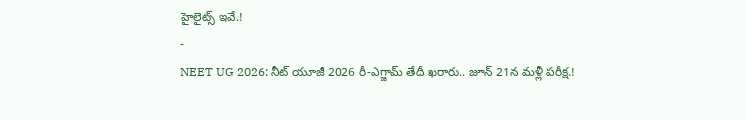హైలైట్స్ ఇవే.!
-
NEET UG 2026: నీట్ యూజీ 2026 రీ-ఎగ్జామ్ తేదీ ఖరారు.. జూన్ 21న మళ్లీ పరీక్ష.!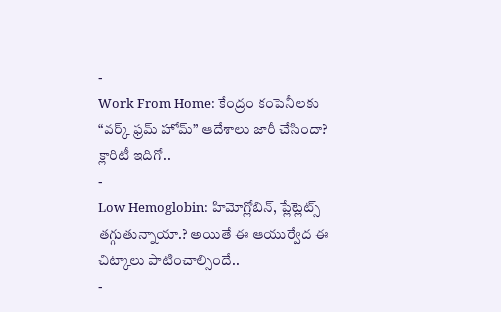-
Work From Home: కేంద్రం కంపెనీలకు “వర్క్ ఫ్రమ్ హోమ్” ఆదేశాలు జారీ చేసిందా? క్లారిటీ ఇదిగో..
-
Low Hemoglobin: హిమోగ్లోబిన్, ప్లేట్లెట్స్ తగ్గుతున్నాయా.? అయితే ఈ ఆయుర్వేద ఈ చిట్కాలు పాటించాల్సిందే..
-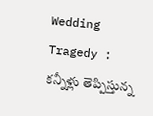Wedding Tragedy : కన్నీళ్లు తెప్పిస్తున్న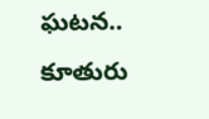ఘటన.. కూతురు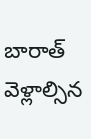బారాత్ వెళ్లాల్సిన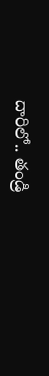దారిలో.. తండ్రి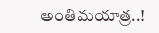అంతిమయాత్ర..!